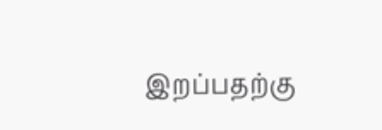இறப்பதற்கு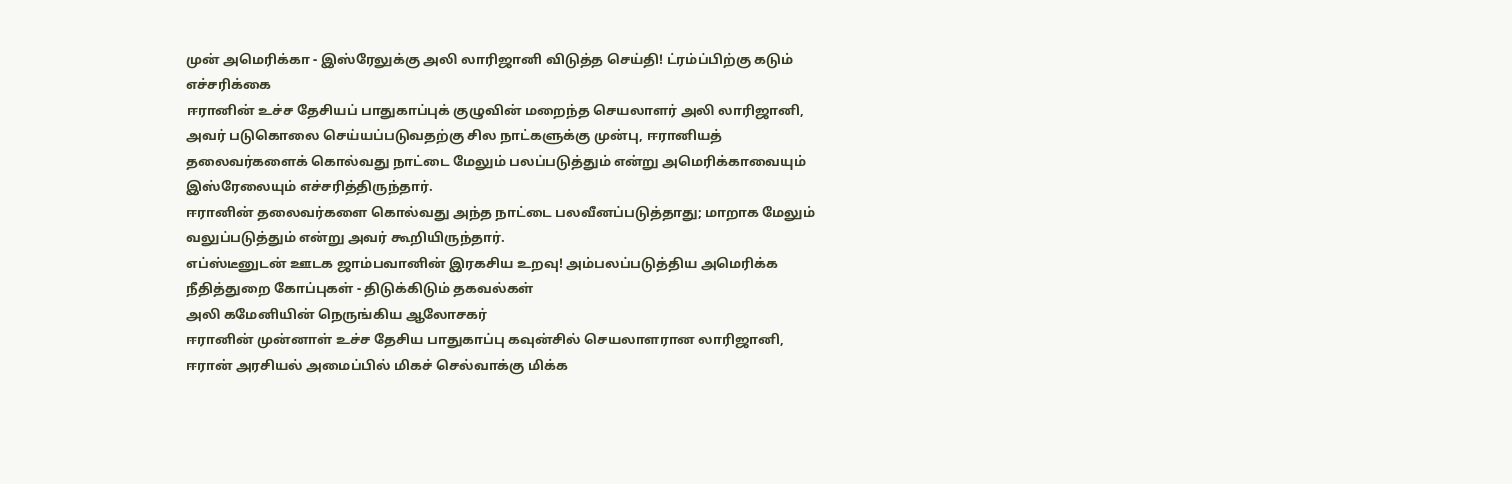முன் அமெரிக்கா - இஸ்ரேலுக்கு அலி லாரிஜானி விடுத்த செய்தி! ட்ரம்ப்பிற்கு கடும் எச்சரிக்கை
ஈரானின் உச்ச தேசியப் பாதுகாப்புக் குழுவின் மறைந்த செயலாளர் அலி லாரிஜானி, அவர் படுகொலை செய்யப்படுவதற்கு சில நாட்களுக்கு முன்பு, ஈரானியத் தலைவர்களைக் கொல்வது நாட்டை மேலும் பலப்படுத்தும் என்று அமெரிக்காவையும் இஸ்ரேலையும் எச்சரித்திருந்தார்.
ஈரானின் தலைவர்களை கொல்வது அந்த நாட்டை பலவீனப்படுத்தாது; மாறாக மேலும் வலுப்படுத்தும் என்று அவர் கூறியிருந்தார்.
எப்ஸ்டீனுடன் ஊடக ஜாம்பவானின் இரகசிய உறவு! அம்பலப்படுத்திய அமெரிக்க நீதித்துறை கோப்புகள் - திடுக்கிடும் தகவல்கள்
அலி கமேனியின் நெருங்கிய ஆலோசகர்
ஈரானின் முன்னாள் உச்ச தேசிய பாதுகாப்பு கவுன்சில் செயலாளரான லாரிஜானி, ஈரான் அரசியல் அமைப்பில் மிகச் செல்வாக்கு மிக்க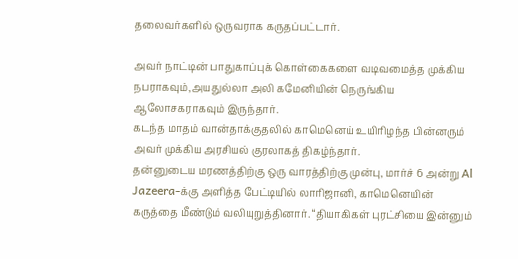தலைவர்களில் ஒருவராக கருதப்பட்டார்.

அவர் நாட்டின் பாதுகாப்புக் கொள்கைகளை வடிவமைத்த முக்கிய நபராகவும்,அயதுல்லா அலி கமேனியின் நெருங்கிய ஆலோசகராகவும் இருந்தார்.
கடந்த மாதம் வான்தாக்குதலில் காமெனெய் உயிரிழந்த பின்னரும் அவர் முக்கிய அரசியல் குரலாகத் திகழ்ந்தார்.
தன்னுடைய மரணத்திற்கு ஒரு வாரத்திற்கு முன்பு, மார்ச் 6 அன்று Al Jazeera-க்கு அளித்த பேட்டியில் லாரிஜானி, காமெனெயின் கருத்தை மீண்டும் வலியுறுத்தினார். “தியாகிகள் புரட்சியை இன்னும்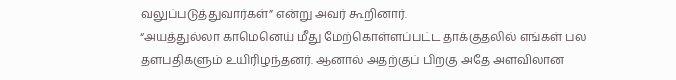வலுப்படுத்துவார்கள்” என்று அவர் கூறினார்.
“அயத்துல்லா காமெனெய் மீது மேற்கொள்ளப்பட்ட தாக்குதலில் எங்கள் பல தளபதிகளும் உயிரிழந்தனர். ஆனால் அதற்குப் பிறகு அதே அளவிலான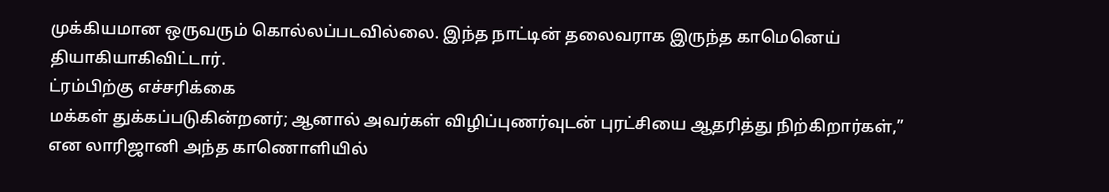முக்கியமான ஒருவரும் கொல்லப்படவில்லை. இந்த நாட்டின் தலைவராக இருந்த காமெனெய் தியாகியாகிவிட்டார்.
ட்ரம்பிற்கு எச்சரிக்கை
மக்கள் துக்கப்படுகின்றனர்; ஆனால் அவர்கள் விழிப்புணர்வுடன் புரட்சியை ஆதரித்து நிற்கிறார்கள்,” என லாரிஜானி அந்த காணொளியில்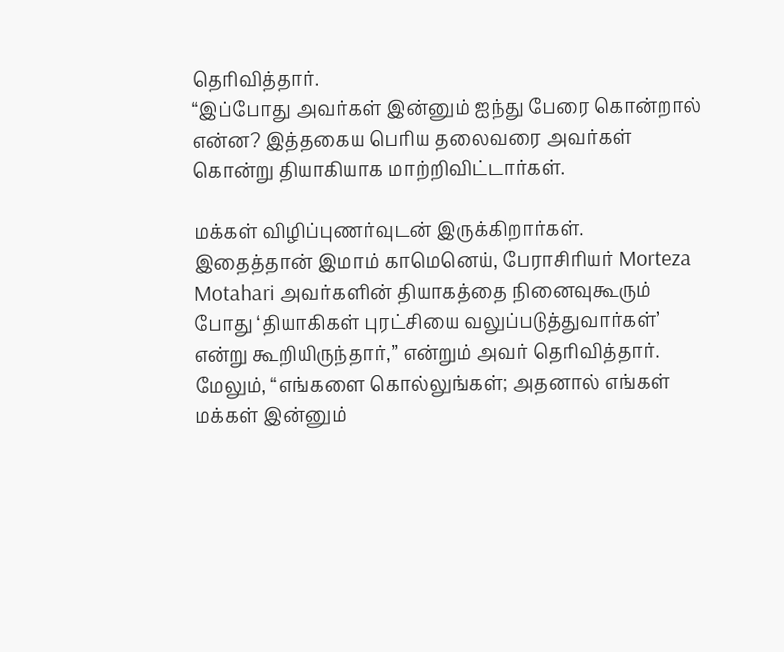தெரிவித்தார்.
“இப்போது அவர்கள் இன்னும் ஐந்து பேரை கொன்றால் என்ன? இத்தகைய பெரிய தலைவரை அவர்கள் கொன்று தியாகியாக மாற்றிவிட்டார்கள்.

மக்கள் விழிப்புணர்வுடன் இருக்கிறார்கள். இதைத்தான் இமாம் காமெனெய், பேராசிரியர் Morteza Motahari அவர்களின் தியாகத்தை நினைவுகூரும் போது ‘தியாகிகள் புரட்சியை வலுப்படுத்துவார்கள்’ என்று கூறியிருந்தார்,” என்றும் அவர் தெரிவித்தார்.
மேலும், “எங்களை கொல்லுங்கள்; அதனால் எங்கள் மக்கள் இன்னும்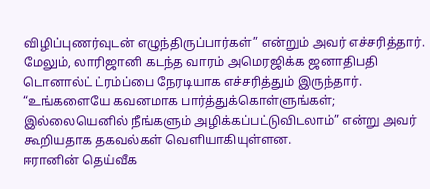விழிப்புணர்வுடன் எழுந்திருப்பார்கள்” என்றும் அவர் எச்சரித்தார். மேலும், லாரிஜானி கடந்த வாரம் அமெரஜிக்க ஜனாதிபதி டொனால்ட் ட்ரம்ப்பை நேரடியாக எச்சரித்தும் இருந்தார்.
“உங்களையே கவனமாக பார்த்துக்கொள்ளுங்கள்; இல்லையெனில் நீங்களும் அழிக்கப்பட்டுவிடலாம்” என்று அவர் கூறியதாக தகவல்கள் வெளியாகியுள்ளன.
ஈரானின் தெய்வீக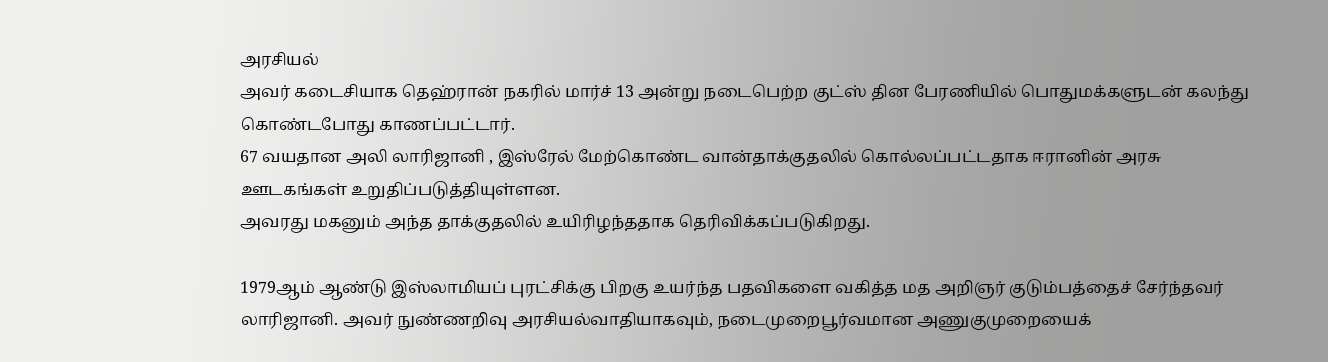அரசியல்
அவர் கடைசியாக தெஹ்ரான் நகரில் மார்ச் 13 அன்று நடைபெற்ற குட்ஸ் தின பேரணியில் பொதுமக்களுடன் கலந்து கொண்டபோது காணப்பட்டார்.
67 வயதான அலி லாரிஜானி , இஸ்ரேல் மேற்கொண்ட வான்தாக்குதலில் கொல்லப்பட்டதாக ஈரானின் அரசு ஊடகங்கள் உறுதிப்படுத்தியுள்ளன.
அவரது மகனும் அந்த தாக்குதலில் உயிரிழந்ததாக தெரிவிக்கப்படுகிறது.

1979ஆம் ஆண்டு இஸ்லாமியப் புரட்சிக்கு பிறகு உயர்ந்த பதவிகளை வகித்த மத அறிஞர் குடும்பத்தைச் சேர்ந்தவர் லாரிஜானி. அவர் நுண்ணறிவு அரசியல்வாதியாகவும், நடைமுறைபூர்வமான அணுகுமுறையைக்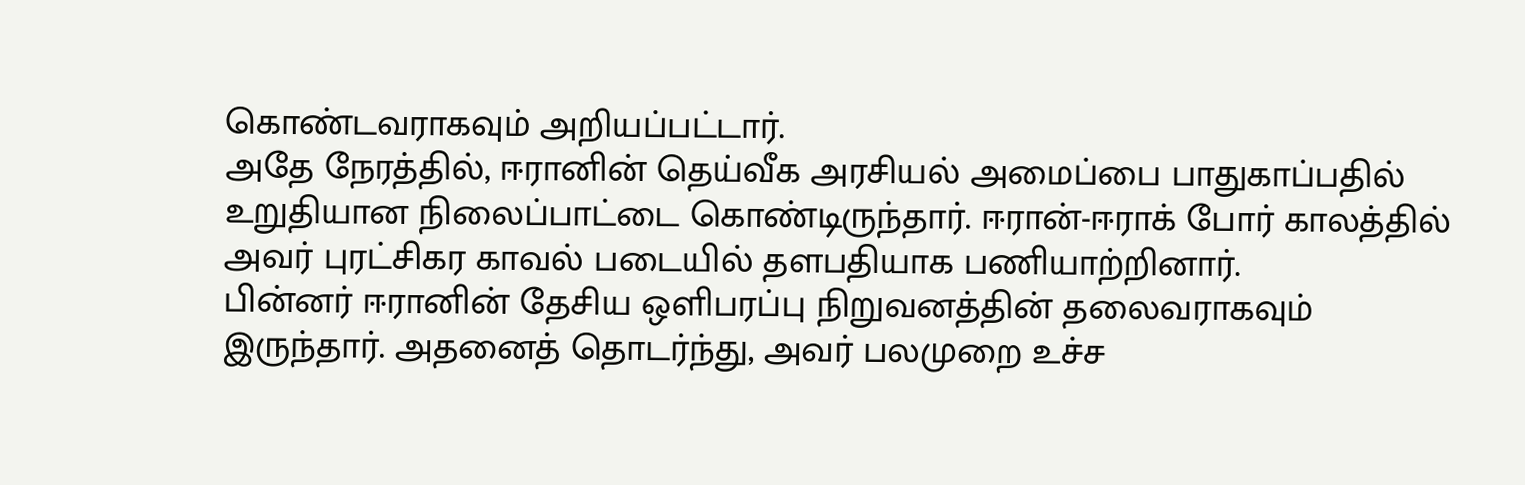கொண்டவராகவும் அறியப்பட்டார்.
அதே நேரத்தில், ஈரானின் தெய்வீக அரசியல் அமைப்பை பாதுகாப்பதில் உறுதியான நிலைப்பாட்டை கொண்டிருந்தார். ஈரான்-ஈராக் போர் காலத்தில் அவர் புரட்சிகர காவல் படையில் தளபதியாக பணியாற்றினார்.
பின்னர் ஈரானின் தேசிய ஒளிபரப்பு நிறுவனத்தின் தலைவராகவும் இருந்தார். அதனைத் தொடர்ந்து, அவர் பலமுறை உச்ச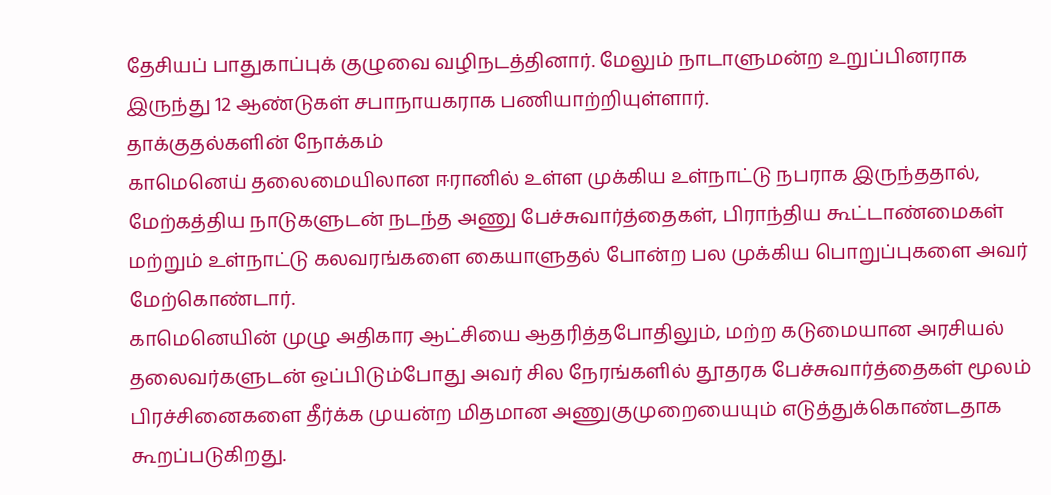தேசியப் பாதுகாப்புக் குழுவை வழிநடத்தினார். மேலும் நாடாளுமன்ற உறுப்பினராக இருந்து 12 ஆண்டுகள் சபாநாயகராக பணியாற்றியுள்ளார்.
தாக்குதல்களின் நோக்கம்
காமெனெய் தலைமையிலான ஈரானில் உள்ள முக்கிய உள்நாட்டு நபராக இருந்ததால், மேற்கத்திய நாடுகளுடன் நடந்த அணு பேச்சுவார்த்தைகள், பிராந்திய கூட்டாண்மைகள் மற்றும் உள்நாட்டு கலவரங்களை கையாளுதல் போன்ற பல முக்கிய பொறுப்புகளை அவர் மேற்கொண்டார்.
காமெனெயின் முழு அதிகார ஆட்சியை ஆதரித்தபோதிலும், மற்ற கடுமையான அரசியல் தலைவர்களுடன் ஒப்பிடும்போது அவர் சில நேரங்களில் தூதரக பேச்சுவார்த்தைகள் மூலம் பிரச்சினைகளை தீர்க்க முயன்ற மிதமான அணுகுமுறையையும் எடுத்துக்கொண்டதாக கூறப்படுகிறது.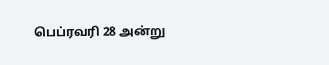பெப்ரவரி 28 அன்று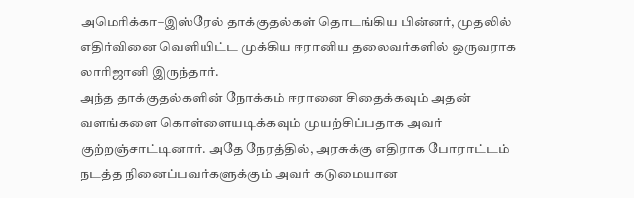அமெரிக்கா–இஸ்ரேல் தாக்குதல்கள் தொடங்கிய பின்னர், முதலில் எதிர்வினை வெளியிட்ட முக்கிய ஈரானிய தலைவர்களில் ஒருவராக லாரிஜானி இருந்தார்.
அந்த தாக்குதல்களின் நோக்கம் ஈரானை சிதைக்கவும் அதன் வளங்களை கொள்ளையடிக்கவும் முயற்சிப்பதாக அவர் குற்றஞ்சாட்டினார். அதே நேரத்தில், அரசுக்கு எதிராக போராட்டம் நடத்த நினைப்பவர்களுக்கும் அவர் கடுமையான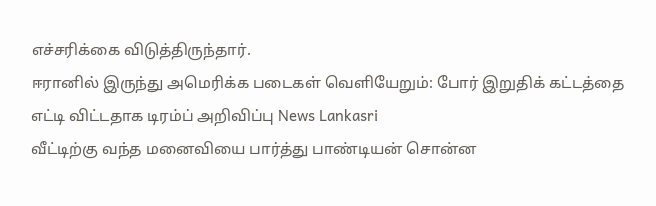எச்சரிக்கை விடுத்திருந்தார்.
ஈரானில் இருந்து அமெரிக்க படைகள் வெளியேறும்: போர் இறுதிக் கட்டத்தை எட்டி விட்டதாக டிரம்ப் அறிவிப்பு News Lankasri
வீட்டிற்கு வந்த மனைவியை பார்த்து பாண்டியன் சொன்ன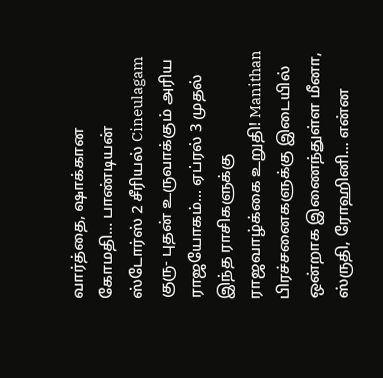வார்த்தை, ஷாக்கான கோமதி... பாண்டியன் ஸ்டோர்ஸ் 2 சீரியல் Cineulagam
குரு- புதன் உருவாக்கும் அரிய ராஜயோகம்... ஏப்ரல் 3 முதல் இந்த ராசிகளுக்கு ராஜவாழ்க்கை உறுதி! Manithan
பிரச்சனைகளுக்கு இடையில் ஒன்றாக இணைந்துள்ள மீனா, ஸ்ருதி, ரோஹினி... என்ன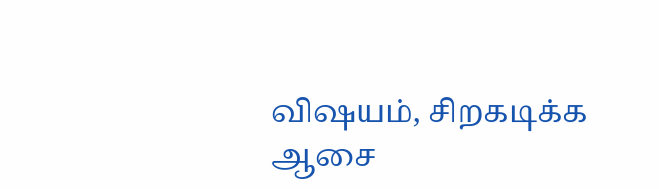விஷயம், சிறகடிக்க ஆசை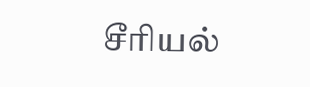சீரியல்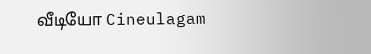வீடியோ Cineulagam